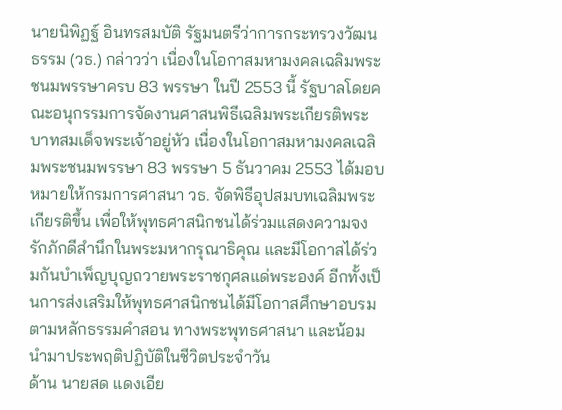นายนิพิฏฐ์ อินทรสมบัติ รัฐมนตรีว่าการกระทรวงวัฒนธรรม (วธ.) กล่าวว่า เนื่องในโอกาสมหามงคลเฉลิมพระชนมพรรษาครบ 83 พรรษา ในปี 2553 นี้ รัฐบาลโดยคณะอนุกรรมการจัดงานศาสนพิธีเฉลิมพระเกียรติพระบาทสมเด็จพระเจ้าอยู่หัว เนื่องในโอกาสมหามงคลเฉลิมพระชนมพรรษา 83 พรรษา 5 ธันวาคม 2553 ได้มอบหมายให้กรมการศาสนา วธ. จัดพิธีอุปสมบทเฉลิมพระเกียรติขึ้น เพื่อให้พุทธศาสนิกชนได้ร่วมแสดงความจงรักภักดีสำนึกในพระมหากรุณาธิคุณ และมีโอกาสได้ร่วมกันบำเพ็ญบุญถวายพระราชกุศลแด่พระองค์ อีกทั้งเป็นการส่งเสริมให้พุทธศาสนิกชนได้มีโอกาสศึกษาอบรมตามหลักธรรมคำสอน ทางพระพุทธศาสนา และน้อมนำมาประพฤติปฏิบัติในชีวิตประจำวัน
ด้าน นายสด แดงเอีย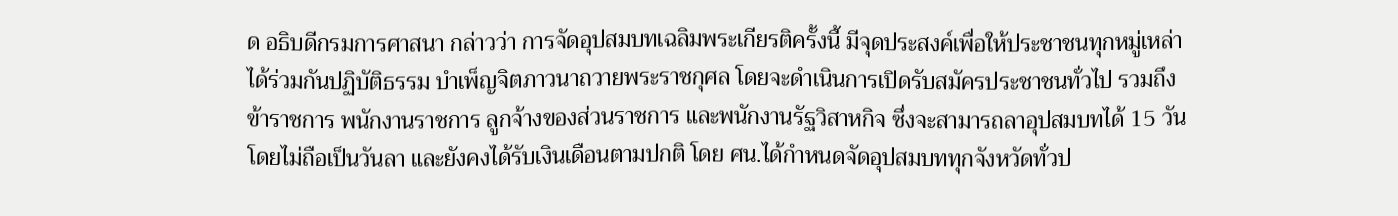ด อธิบดีกรมการศาสนา กล่าวว่า การจัดอุปสมบทเฉลิมพระเกียรติครั้งนี้ มีจุดประสงค์เพื่อให้ประชาชนทุกหมู่เหล่าได้ร่วมกันปฏิบัติธรรม บำเพ็ญจิตภาวนาถวายพระราชกุศล โดยจะดำเนินการเปิดรับสมัครประชาชนทั่วไป รวมถึงข้าราชการ พนักงานราชการ ลูกจ้างของส่วนราชการ และพนักงานรัฐวิสาหกิจ ซึ่งจะสามารถลาอุปสมบทได้ 15 วัน โดยไม่ถือเป็นวันลา และยังคงได้รับเงินเดือนตามปกติ โดย ศน.ได้กำหนดจัดอุปสมบททุกจังหวัดทั่วป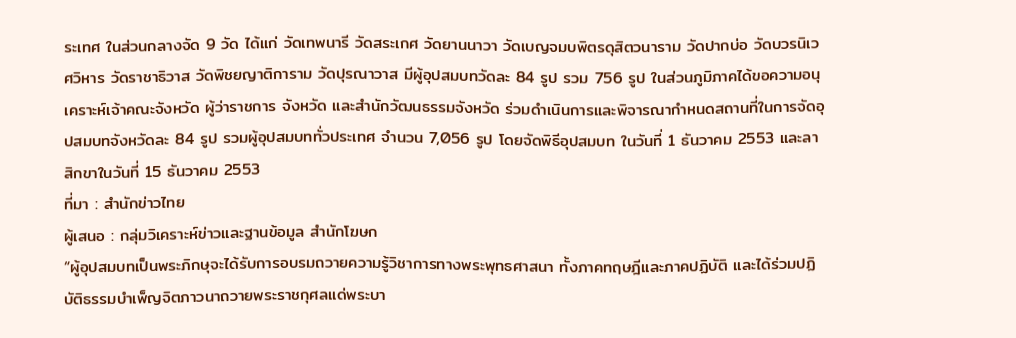ระเทศ ในส่วนกลางจัด 9 วัด ได้แก่ วัดเทพนารี วัดสระเกศ วัดยานนาวา วัดเบญจมบพิตรดุสิตวนาราม วัดปากบ่อ วัดบวรนิเวศวิหาร วัดราชาธิวาส วัดพิชยญาติการาม วัดปุรณาวาส มีผู้อุปสมบทวัดละ 84 รูป รวม 756 รูป ในส่วนภูมิภาคได้ขอความอนุเคราะห์เจ้าคณะจังหวัด ผู้ว่าราชการ จังหวัด และสำนักวัฒนธรรมจังหวัด ร่วมดำเนินการและพิจารณากำหนดสถานที่ในการจัดอุปสมบทจังหวัดละ 84 รูป รวมผู้อุปสมบททั่วประเทศ จำนวน 7,056 รูป โดยจัดพิธีอุปสมบท ในวันที่ 1 ธันวาคม 2553 และลาสิกขาในวันที่ 15 ธันวาคม 2553
ที่มา : สำนักข่าวไทย
ผู้เสนอ : กลุ่มวิเคราะห์ข่าวและฐานข้อมูล สำนักโฆษก
“ผู้อุปสมบทเป็นพระภิกษุจะได้รับการอบรมถวายความรู้วิชาการทางพระพุทธศาสนา ทั้งภาคทฤษฎีและภาคปฏิบัติ และได้ร่วมปฏิบัติธรรมบำเพ็ญจิตภาวนาถวายพระราชกุศลแด่พระบา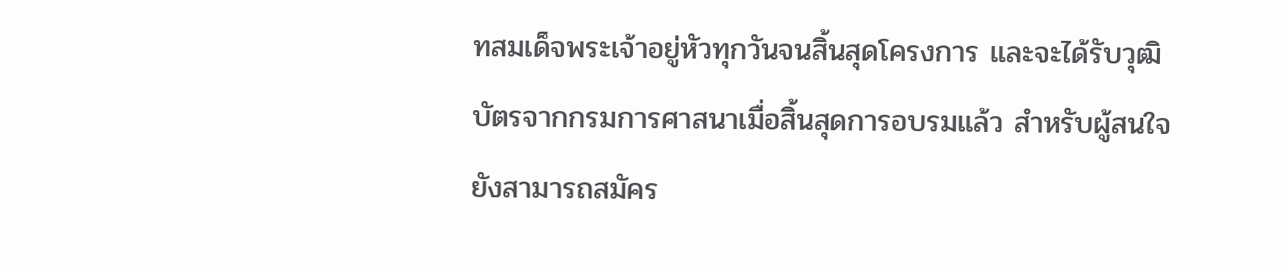ทสมเด็จพระเจ้าอยู่หัวทุกวันจนสิ้นสุดโครงการ และจะได้รับวุฒิบัตรจากกรมการศาสนาเมื่อสิ้นสุดการอบรมแล้ว สำหรับผู้สนใจยังสามารถสมัคร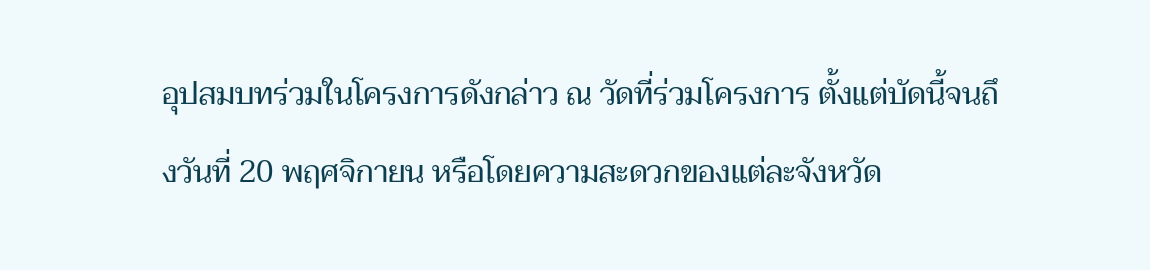อุปสมบทร่วมในโครงการดังกล่าว ณ วัดที่ร่วมโครงการ ตั้งแต่บัดนี้จนถึงวันที่ 20 พฤศจิกายน หรือโดยความสะดวกของแต่ละจังหวัด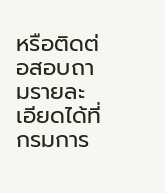หรือติดต่อสอบถามรายละเอียดได้ที่กรมการ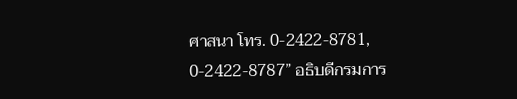ศาสนา โทร. 0-2422-8781, 0-2422-8787” อธิบดีกรมการ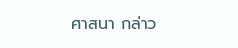ศาสนา กล่าว